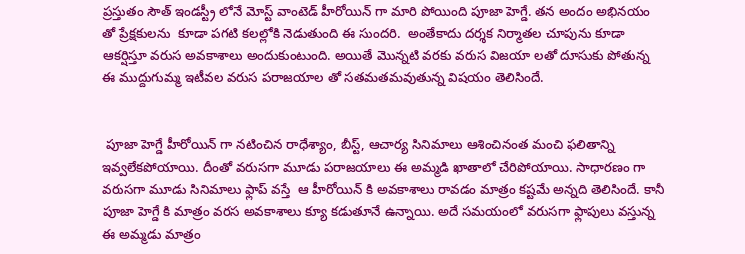ప్రస్తుతం సౌత్ ఇండస్ట్రీ లోనే మోస్ట్ వాంటెడ్ హీరోయిన్ గా మారి పోయింది పూజా హెగ్డే. తన అందం అభినయం తో ప్రేక్షకులను  కూడా పగటి కలల్లోకి నెడుతుంది ఈ సుందరి.  అంతేకాదు దర్శక నిర్మాతల చూపును కూడా ఆకర్షిస్తూ వరుస అవకాశాలు అందుకుంటుంది. అయితే మొన్నటి వరకు వరుస విజయా లతో దూసుకు పోతున్న ఈ ముద్దుగుమ్మ ఇటీవల వరుస పరాజయాల తో సతమతమవుతున్న విషయం తెలిసిందే.


 పూజా హెగ్డే హీరోయిన్ గా నటించిన రాధేశ్యాం, బీస్ట్, ఆచార్య సినిమాలు ఆశించినంత మంచి ఫలితాన్ని ఇవ్వలేకపోయాయి. దీంతో వరుసగా మూడు పరాజయాలు ఈ అమ్మడి ఖాతాలో చేరిపోయాయి. సాధారణం గా వరుసగా మూడు సినిమాలు ఫ్లాప్ వస్తే  ఆ హీరోయిన్ కి అవకాశాలు రావడం మాత్రం కష్టమే అన్నది తెలిసిందే. కానీ పూజా హెగ్డే కి మాత్రం వరస అవకాశాలు క్యూ కడుతూనే ఉన్నాయి. అదే సమయంలో వరుసగా ఫ్లాపులు వస్తున్న ఈ అమ్మడు మాత్రం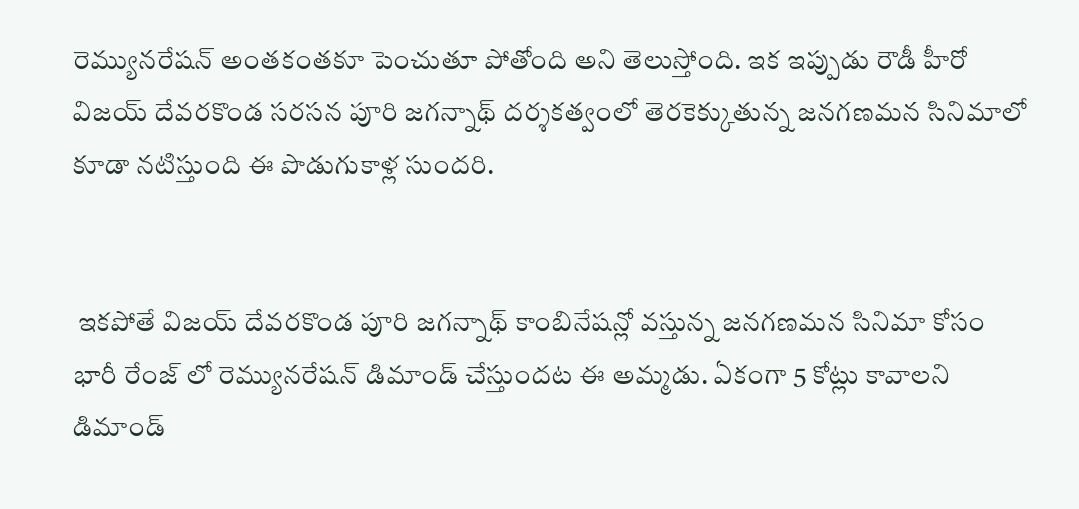రెమ్యునరేషన్ అంతకంతకూ పెంచుతూ పోతోంది అని తెలుస్తోంది. ఇక ఇప్పుడు రౌడీ హీరో విజయ్ దేవరకొండ సరసన పూరి జగన్నాథ్ దర్శకత్వంలో తెరకెక్కుతున్న జనగణమన సినిమాలో కూడా నటిస్తుంది ఈ పొడుగుకాళ్ల సుందరి.


 ఇకపోతే విజయ్ దేవరకొండ పూరి జగన్నాథ్ కాంబినేషన్లో వస్తున్న జనగణమన సినిమా కోసం భారీ రేంజ్ లో రెమ్యునరేషన్ డిమాండ్ చేస్తుందట ఈ అమ్మడు. ఏకంగా 5 కోట్లు కావాలని డిమాండ్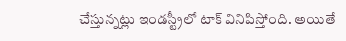చేస్తున్నట్లు ఇండస్ట్రీలో టాక్ వినిపిస్తోంది. అయితే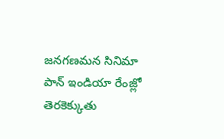జనగణమన సినిమా పాన్ ఇండియా రేంజ్లో తెరకెక్కుతు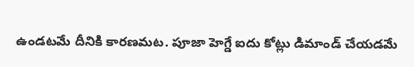ఉండటమే దీనికి కారణమట. పూజా హెగ్డే ఐదు కోట్లు డిమాండ్ చేయడమే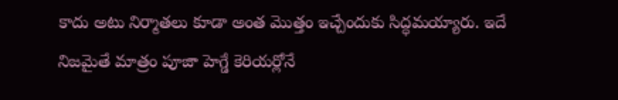కాదు అటు నిర్మాతలు కూడా అంత మొత్తం ఇచ్చేందుకు సిద్ధమయ్యారు. ఇదే నిజమైతే మాత్రం పూజా హెగ్డే కెరియర్లోనే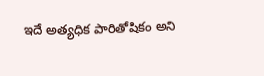ఇదే అత్యధిక పారితోషికం అని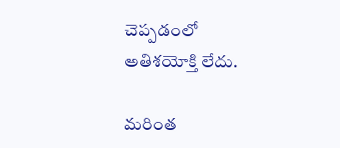చెప్పడంలో అతిశయోక్తి లేదు.

మరింత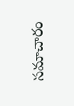సమాచారం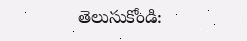తెలుసుకోండి: